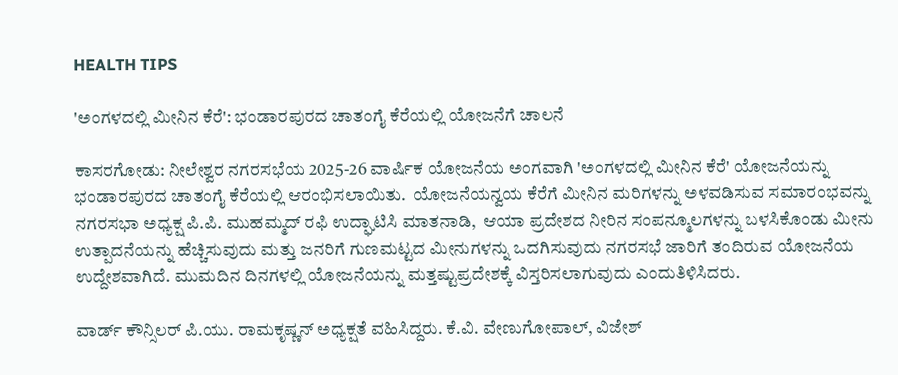HEALTH TIPS

'ಅಂಗಳದಲ್ಲಿ ಮೀನಿನ ಕೆರೆ': ಭಂಡಾರಪುರದ ಚಾತಂಗೈ ಕೆರೆಯಲ್ಲಿ ಯೋಜನೆಗೆ ಚಾಲನೆ

ಕಾಸರಗೋಡು: ನೀಲೇಶ್ವರ ನಗರಸಭೆಯ 2025-26 ವಾರ್ಷಿಕ ಯೋಜನೆಯ ಅಂಗವಾಗಿ 'ಅಂಗಳದಲ್ಲಿ ಮೀನಿನ ಕೆರೆ' ಯೋಜನೆಯನ್ನು ಭಂಡಾರಪುರದ ಚಾತಂಗೈ ಕೆರೆಯಲ್ಲಿ ಆರಂಭಿಸಲಾಯಿತು.  ಯೋಜನೆಯನ್ವಯ ಕೆರೆಗೆ ಮೀನಿನ ಮರಿಗಳನ್ನು ಅಳವಡಿಸುವ ಸಮಾರಂಭವನ್ನು ನಗರಸಭಾ ಅಧ್ಯಕ್ಷ ಪಿ.ಪಿ. ಮುಹಮ್ಮದ್ ರಫಿ ಉದ್ಘಾಟಿಸಿ ಮಾತನಾಡಿ,  ಆಯಾ ಪ್ರದೇಶದ ನೀರಿನ ಸಂಪನ್ಮೂಲಗಳನ್ನು ಬಳಸಿಕೊಂಡು ಮೀನು ಉತ್ಪಾದನೆಯನ್ನು ಹೆಚ್ಚಿಸುವುದು ಮತ್ತು ಜನರಿಗೆ ಗುಣಮಟ್ಟದ ಮೀನುಗಳನ್ನು ಒದಗಿಸುವುದು ನಗರಸಭೆ ಜಾರಿಗೆ ತಂದಿರುವ ಯೋಜನೆಯ ಉದ್ದೇಶವಾಗಿದೆ. ಮುಮದಿನ ದಿನಗಳಲ್ಲಿ ಯೋಜನೆಯನ್ನು ಮತ್ತಷ್ಟುಪ್ರದೇಶಕ್ಕೆ ವಿಸ್ತರಿಸಲಾಗುವುದು ಎಂದುತಿಳಿಸಿದರು.

ವಾರ್ಡ್ ಕೌನ್ಸಿಲರ್ ಪಿ.ಯು. ರಾಮಕೃಷ್ಣನ್ ಅಧ್ಯಕ್ಷತೆ ವಹಿಸಿದ್ದರು. ಕೆ.ವಿ. ವೇಣುಗೋಪಾಲ್, ವಿಜೇಶ್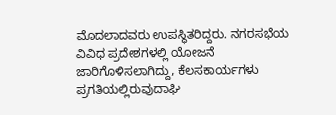ಮೊದಲಾದವರು ಉಪಸ್ಥಿತರಿದ್ದರು. ನಗರಸಭೆಯ ವಿವಿಧ ಪ್ರದೇಶಗಳಲ್ಲಿ ಯೋಜನೆ ಜಾರಿಗೊಳಿಸಲಾಗಿದ್ದು, ಕೆಲಸಕಾರ್ಯಗಳು ಪ್ರಗತಿಯಲ್ಲಿರುವುದಾಘಿ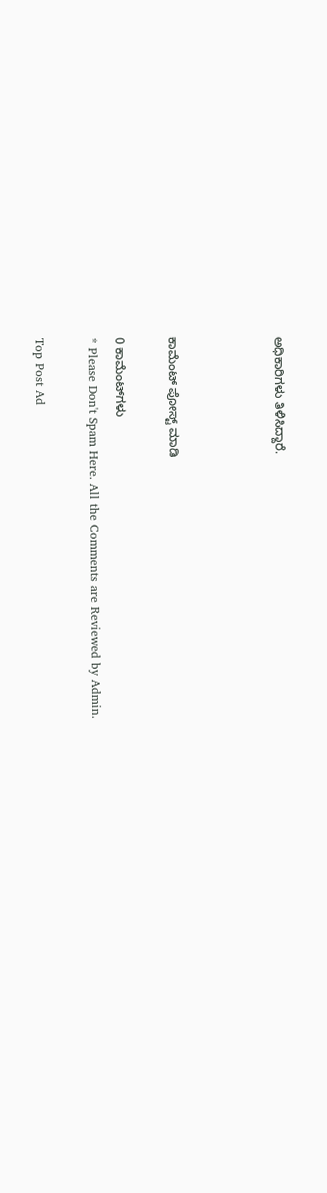ಅಧಿಕಾರಿಗಳು ತಿಳಿಸಿದ್ದಾರೆ.



ಕಾಮೆಂಟ್‌‌ ಪೋಸ್ಟ್‌ ಮಾಡಿ

0 ಕಾಮೆಂಟ್‌ಗಳು
* Please Don't Spam Here. All the Comments are Reviewed by Admin.

Top Post Ad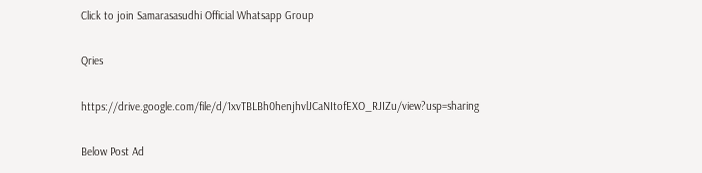Click to join Samarasasudhi Official Whatsapp Group

Qries

https://drive.google.com/file/d/1xvTBLBh0henjhvlJCaNItofEXO_RJIZu/view?usp=sharing

Below Post Ad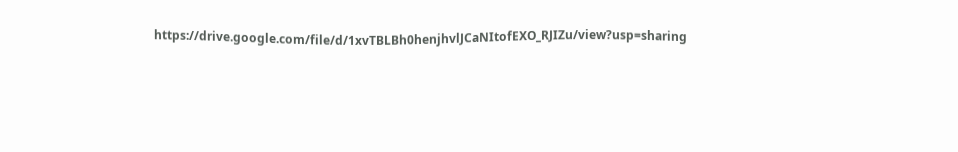https://drive.google.com/file/d/1xvTBLBh0henjhvlJCaNItofEXO_RJIZu/view?usp=sharing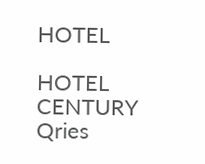HOTEL

HOTEL
CENTURY
Qries